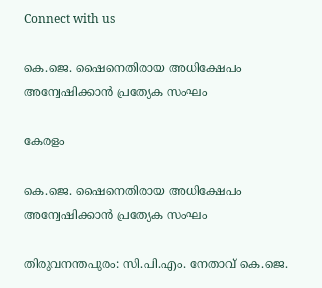Connect with us

കെ.ജെ. ഷൈനെതിരായ അധിക്ഷേപം അന്വേഷിക്കാന്‍ പ്രത്യേക സംഘം

കേരളം

കെ.ജെ. ഷൈനെതിരായ അധിക്ഷേപം അന്വേഷിക്കാന്‍ പ്രത്യേക സംഘം

തിരുവനന്തപുരം: സി.പി.എം. നേതാവ് കെ.ജെ.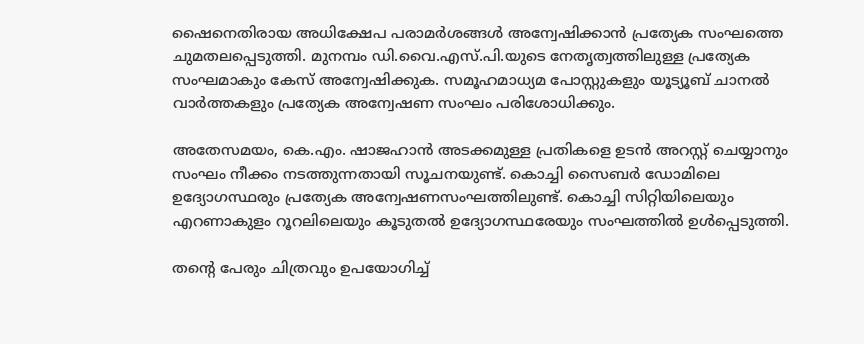ഷൈനെതിരായ അധിക്ഷേപ പരാമര്‍ശങ്ങള്‍ അന്വേഷിക്കാന്‍ പ്രത്യേക സംഘത്തെ ചുമതലപ്പെടുത്തി. മുനമ്പം ഡി.വൈ.എസ്.പി.യുടെ നേതൃത്വത്തിലുള്ള പ്രത്യേക സംഘമാകും കേസ് അന്വേഷിക്കുക. സമൂഹമാധ്യമ പോസ്റ്റുകളും യൂട്യൂബ് ചാനല്‍ വാര്‍ത്തകളും പ്രത്യേക അന്വേഷണ സംഘം പരിശോധിക്കും.

അതേസമയം, കെ.എം. ഷാജഹാന്‍ അടക്കമുള്ള പ്രതികളെ ഉടന്‍ അറസ്റ്റ് ചെയ്യാനും സംഘം നീക്കം നടത്തുന്നതായി സൂചനയുണ്ട്. കൊച്ചി സൈബര്‍ ഡോമിലെ ഉദ്യോഗസ്ഥരും പ്രത്യേക അന്വേഷണസംഘത്തിലുണ്ട്. കൊച്ചി സിറ്റിയിലെയും എറണാകുളം റൂറലിലെയും കൂടുതല്‍ ഉദ്യോഗസ്ഥരേയും സംഘത്തില്‍ ഉള്‍പ്പെടുത്തി.

തന്റെ പേരും ചിത്രവും ഉപയോഗിച്ച്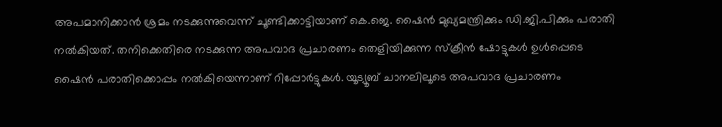അപമാനിക്കാന്‍ ശ്രമം നടക്കുന്നുവെന്ന് ചൂണ്ടിക്കാട്ടിയാണ് കെ.ജെ. ഷൈന്‍ മുഖ്യമന്ത്രിക്കും ഡി.ജി.പിക്കും പരാതി നല്‍കിയത്. തനിക്കെതിരെ നടക്കുന്ന അപവാദ പ്രചാരണം തെളിയിക്കുന്ന സ്‌ക്രീന്‍ ഷോട്ടുകള്‍ ഉള്‍പ്പെടെ ഷൈന്‍ പരാതിക്കൊപ്പം നല്‍കിയെന്നാണ് റിപ്പോര്‍ട്ടുകള്‍. യൂട്യൂബ് ചാനലിലൂടെ അപവാദ പ്രചാരണം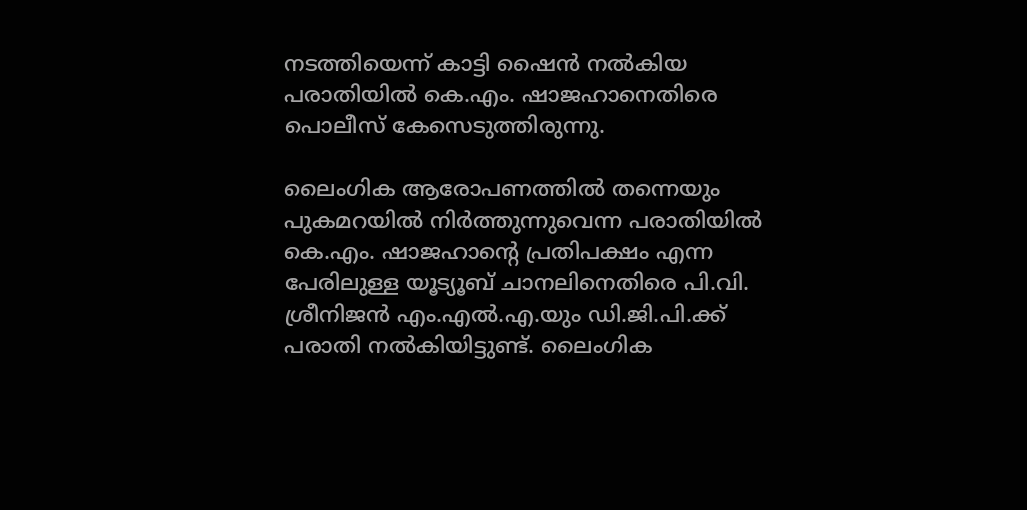നടത്തിയെന്ന് കാട്ടി ഷൈന്‍ നല്‍കിയ പരാതിയില്‍ കെ.എം. ഷാജഹാനെതിരെ പൊലീസ് കേസെടുത്തിരുന്നു.

ലൈംഗിക ആരോപണത്തില്‍ തന്നെയും പുകമറയില്‍ നിര്‍ത്തുന്നുവെന്ന പരാതിയില്‍ കെ.എം. ഷാജഹാന്റെ പ്രതിപക്ഷം എന്ന പേരിലുള്ള യൂട്യൂബ് ചാനലിനെതിരെ പി.വി. ശ്രീനിജന്‍ എം.എല്‍.എ.യും ഡി.ജി.പി.ക്ക് പരാതി നല്‍കിയിട്ടുണ്ട്. ലൈംഗിക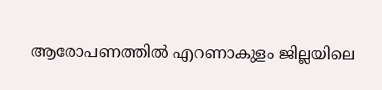ആരോപണത്തില്‍ എറണാകുളം ജില്ലയിലെ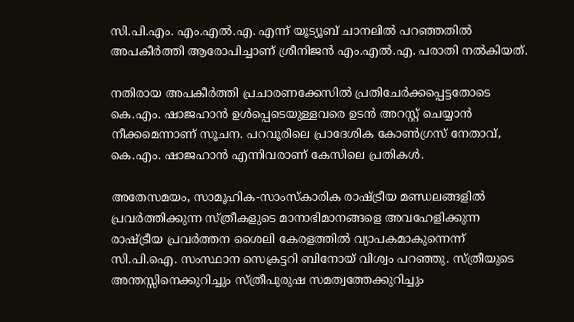സി.പി.എം. എം.എല്‍.എ. എന്ന് യൂട്യൂബ് ചാനലില്‍ പറഞ്ഞതില്‍ അപകീര്‍ത്തി ആരോപിച്ചാണ് ശ്രീനിജന്‍ എം.എല്‍.എ. പരാതി നല്‍കിയത്.

നതിരായ അപകീര്‍ത്തി പ്രചാരണക്കേസില്‍ പ്രതിചേര്‍ക്കപ്പെട്ടതോടെ കെ.എം. ഷാജഹാന്‍ ഉള്‍പ്പെടെയുള്ളവരെ ഉടന്‍ അറസ്റ്റ് ചെയ്യാന്‍ നീക്കമെന്നാണ് സൂചന. പറവൂരിലെ പ്രാദേശിക കോണ്‍ഗ്രസ് നേതാവ്, കെ.എം. ഷാജഹാന്‍ എന്നിവരാണ് കേസിലെ പ്രതികള്‍.

അതേസമയം, സാമൂഹിക-സാംസ്‌കാരിക രാഷ്ട്രീയ മണ്ഡലങ്ങളില്‍ പ്രവര്‍ത്തിക്കുന്ന സ്ത്രീകളുടെ മാനാഭിമാനങ്ങളെ അവഹേളിക്കുന്ന രാഷ്ട്രീയ പ്രവര്‍ത്തന ശൈലി കേരളത്തില്‍ വ്യാപകമാകുന്നെന്ന് സി.പി.ഐ. സംസ്ഥാന സെക്രട്ടറി ബിനോയ് വിശ്വം പറഞ്ഞു. സ്ത്രീയുടെ അന്തസ്സിനെക്കുറിച്ചും സ്ത്രീപുരുഷ സമത്വത്തേക്കുറിച്ചും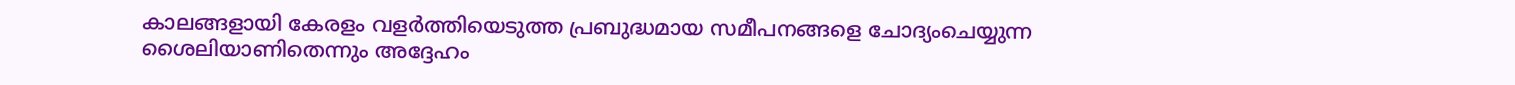കാലങ്ങളായി കേരളം വളര്‍ത്തിയെടുത്ത പ്രബുദ്ധമായ സമീപനങ്ങളെ ചോദ്യംചെയ്യുന്ന ശൈലിയാണിതെന്നും അദ്ദേഹം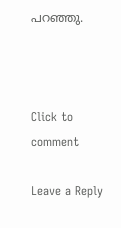പറഞ്ഞു.



Click to comment

Leave a Reply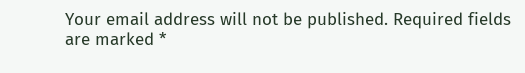Your email address will not be published. Required fields are marked *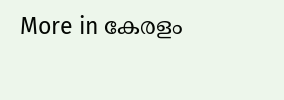More in കേരളം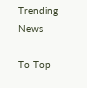Trending News

To Top